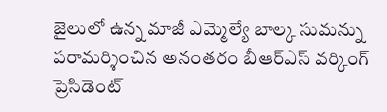జైలులో ఉన్న మాజీ ఎమ్మెల్యే బాల్క సుమన్ను పరామర్శించిన అనంతరం బీఆర్ఎస్ వర్కింగ్ ప్రెసిడెంట్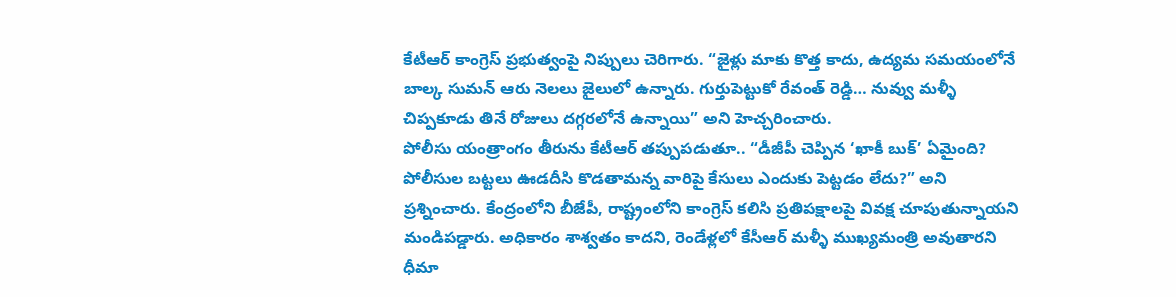కేటీఆర్ కాంగ్రెస్ ప్రభుత్వంపై నిప్పులు చెరిగారు. “జైళ్లు మాకు కొత్త కాదు, ఉద్యమ సమయంలోనే బాల్క సుమన్ ఆరు నెలలు జైలులో ఉన్నారు. గుర్తుపెట్టుకో రేవంత్ రెడ్డి… నువ్వు మళ్ళీ చిప్పకూడు తినే రోజులు దగ్గరలోనే ఉన్నాయి” అని హెచ్చరించారు.
పోలీసు యంత్రాంగం తీరును కేటీఆర్ తప్పుపడుతూ.. “డీజీపీ చెప్పిన ‘ఖాకీ బుక్’ ఏమైంది? పోలీసుల బట్టలు ఊడదీసి కొడతామన్న వారిపై కేసులు ఎందుకు పెట్టడం లేదు?” అని ప్రశ్నించారు. కేంద్రంలోని బీజేపీ, రాష్ట్రంలోని కాంగ్రెస్ కలిసి ప్రతిపక్షాలపై వివక్ష చూపుతున్నాయని మండిపడ్డారు. అధికారం శాశ్వతం కాదని, రెండేళ్లలో కేసీఆర్ మళ్ళీ ముఖ్యమంత్రి అవుతారని ధీమా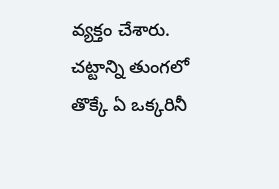వ్యక్తం చేశారు. చట్టాన్ని తుంగలో తొక్కే ఏ ఒక్కరినీ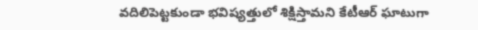వదిలిపెట్టకుండా భవిష్యత్తులో శిక్షిస్తామని కేటీఆర్ ఘాటుగా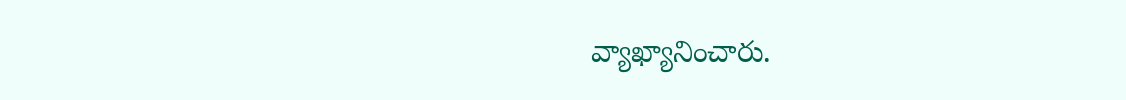వ్యాఖ్యానించారు.